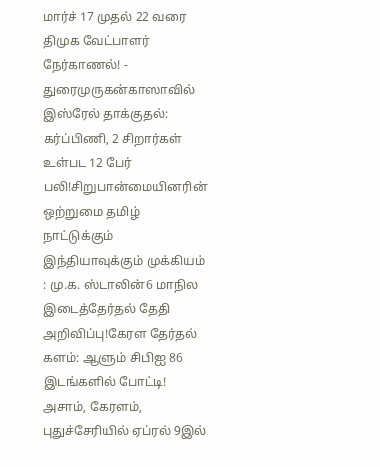மார்ச் 17 முதல் 22 வரை திமுக வேட்பாளர் நேர்காணல்! - துரைமுருகன்காஸாவில் இஸ்ரேல் தாக்குதல்: கர்ப்பிணி, 2 சிறார்கள் உள்பட 12 பேர் பலி!சிறுபான்மையினரின் ஒற்றுமை தமிழ் நாட்டுக்கும் இந்தியாவுக்கும் முக்கியம் : மு.க. ஸ்டாலின்6 மாநில இடைத்தேர்தல் தேதி அறிவிப்பு!கேரள தேர்தல் களம்: ஆளும் சிபிஐ 86 இடங்களில் போட்டி! அசாம், கேரளம், புதுச்சேரியில் ஏப்ரல் 9இல்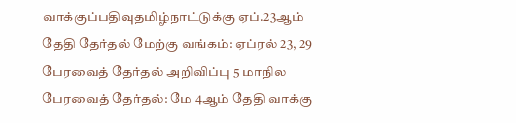வாக்குப்பதிவுதமிழ்நாட்டுக்கு ஏப்.23ஆம் தேதி தேர்தல் மேற்கு வங்கம்: ஏப்ரல் 23, 29 பேரவைத் தேர்தல் அறிவிப்பு 5 மாநில பேரவைத் தேர்தல்: மே 4ஆம் தேதி வாக்கு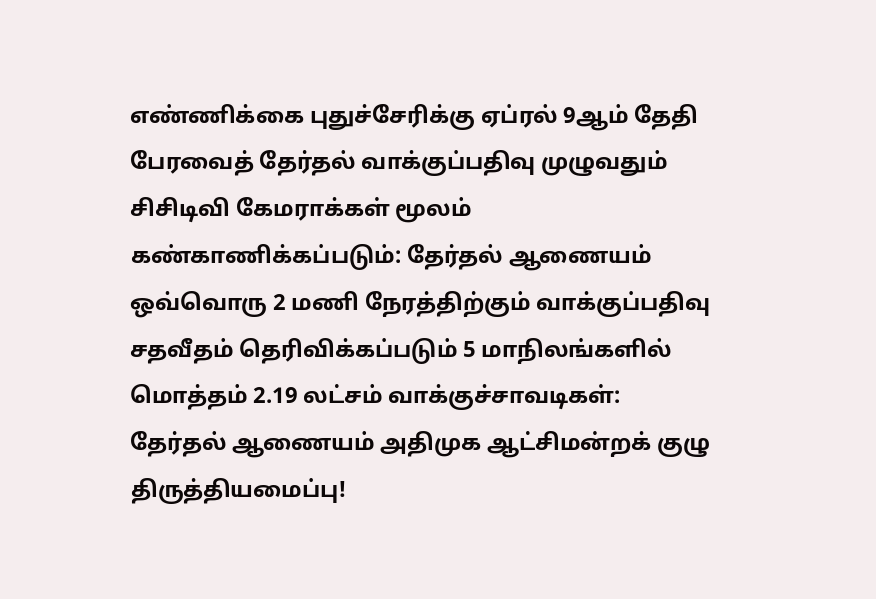எண்ணிக்கை புதுச்சேரிக்கு ஏப்ரல் 9ஆம் தேதி பேரவைத் தேர்தல் வாக்குப்பதிவு முழுவதும் சிசிடிவி கேமராக்கள் மூலம் கண்காணிக்கப்படும்: தேர்தல் ஆணையம் ஒவ்வொரு 2 மணி நேரத்திற்கும் வாக்குப்பதிவு சதவீதம் தெரிவிக்கப்படும் 5 மாநிலங்களில் மொத்தம் 2.19 லட்சம் வாக்குச்சாவடிகள்: தேர்தல் ஆணையம் அதிமுக ஆட்சிமன்றக் குழு திருத்தியமைப்பு!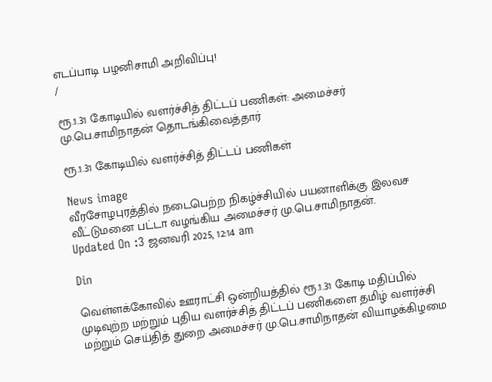எடப்பாடி பழனிசாமி அறிவிப்பு!
/

ரூ.1.31 கோடியில் வளர்ச்சித் திட்டப் பணிகள்: அமைச்சர் மு.பெ.சாமிநாதன் தொடங்கிவைத்தார்

ரூ.1.31 கோடியில் வளர்ச்சித் திட்டப் பணிகள்

News image
வீரசோழபுரத்தில் நடைபெற்ற நிகழ்ச்சியில் பயனாளிக்கு இலவச வீட்டுமனை பட்டா வழங்கிய அமைச்சர் மு.பெ.சாமிநாதன்.
Updated On :3 ஜனவரி 2025, 12:14 am

Din

வெள்ளக்கோவில் ஊராட்சி ஒன்றியத்தில் ரூ.1.31 கோடி மதிப்பில் முடிவுற்ற மற்றும் புதிய வளர்ச்சித் திட்டப் பணிகளை தமிழ் வளர்ச்சி மற்றும் செய்தித் துறை அமைச்சர் மு.பெ.சாமிநாதன் வியாழக்கிழமை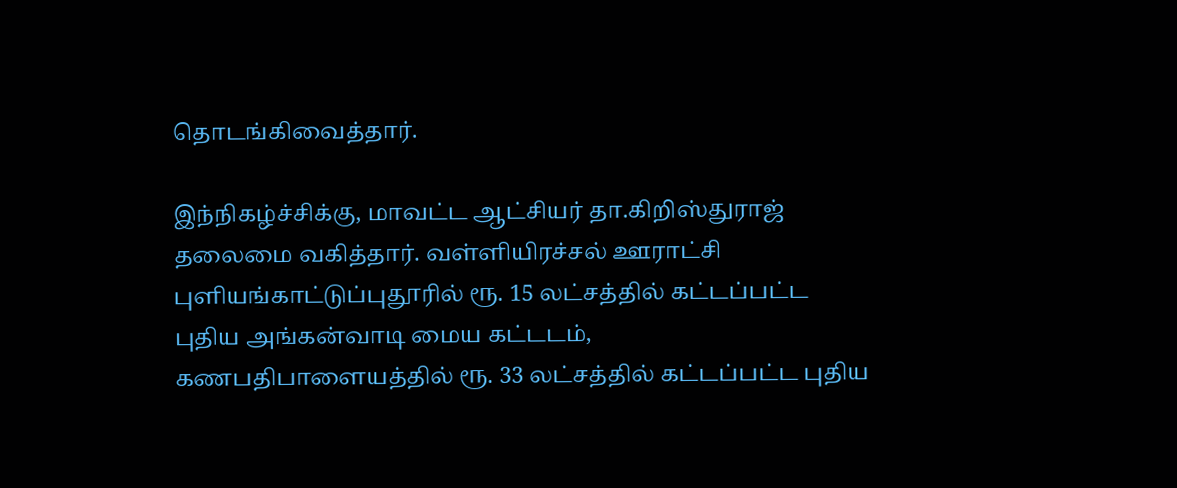தொடங்கிவைத்தார்.

இந்நிகழ்ச்சிக்கு, மாவட்ட ஆட்சியர் தா.கிறிஸ்துராஜ் தலைமை வகித்தார். வள்ளியிரச்சல் ஊராட்சி புளியங்காட்டுப்புதூரில் ரூ. 15 லட்சத்தில் கட்டப்பட்ட புதிய அங்கன்வாடி மைய கட்டடம், கணபதிபாளையத்தில் ரூ. 33 லட்சத்தில் கட்டப்பட்ட புதிய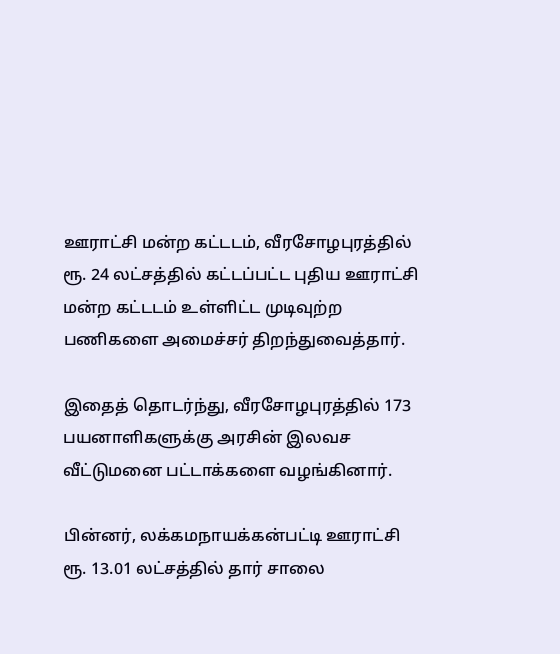ஊராட்சி மன்ற கட்டடம், வீரசோழபுரத்தில் ரூ. 24 லட்சத்தில் கட்டப்பட்ட புதிய ஊராட்சி மன்ற கட்டடம் உள்ளிட்ட முடிவுற்ற பணிகளை அமைச்சர் திறந்துவைத்தார்.

இதைத் தொடர்ந்து, வீரசோழபுரத்தில் 173 பயனாளிகளுக்கு அரசின் இலவச வீட்டுமனை பட்டாக்களை வழங்கினார்.

பின்னர், லக்கமநாயக்கன்பட்டி ஊராட்சி ரூ. 13.01 லட்சத்தில் தார் சாலை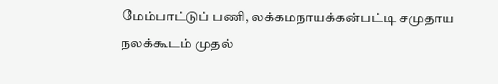மேம்பாட்டுப் பணி, லக்கமநாயக்கன்பட்டி சமுதாய நலக்கூடம் முதல்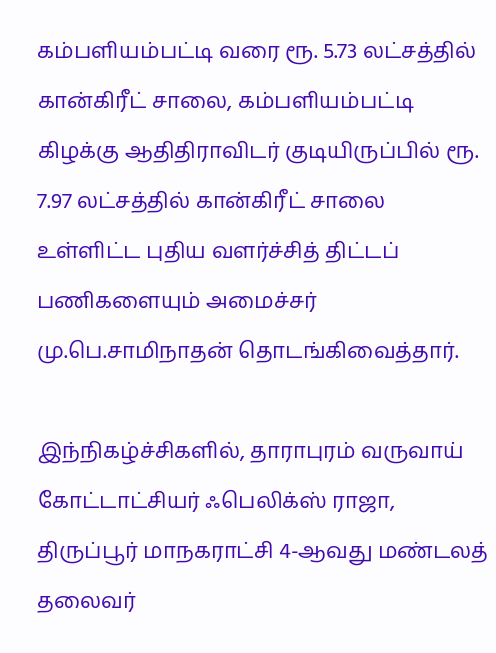கம்பளியம்பட்டி வரை ரூ. 5.73 லட்சத்தில் கான்கிரீட் சாலை, கம்பளியம்பட்டி கிழக்கு ஆதிதிராவிடர் குடியிருப்பில் ரூ. 7.97 லட்சத்தில் கான்கிரீட் சாலை உள்ளிட்ட புதிய வளர்ச்சித் திட்டப் பணிகளையும் அமைச்சர் மு.பெ.சாமிநாதன் தொடங்கிவைத்தார்.

இந்நிகழ்ச்சிகளில், தாராபுரம் வருவாய் கோட்டாட்சியர் ஃபெலிக்ஸ் ராஜா, திருப்பூர் மாநகராட்சி 4-ஆவது மண்டலத் தலைவர்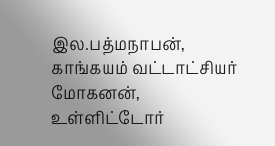இல.பத்மநாபன், காங்கயம் வட்டாட்சியர் மோகனன், உள்ளிட்டோர்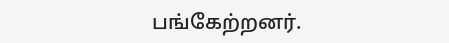பங்கேற்றனர்.